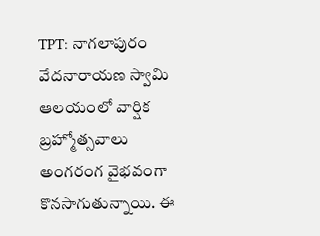TPT: నాగలాపురం వేదనారాయణ స్వామి ఆలయంలో వార్షిక బ్రహ్మోత్సవాలు అంగరంగ వైభవంగా కొనసాగుతున్నాయి. ఈ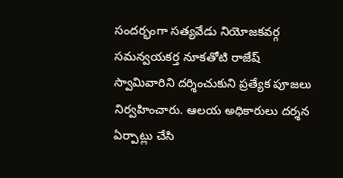సందర్భంగా సత్యవేడు నియోజకవర్గ సమన్వయకర్త నూకతోటి రాజేష్ స్వామివారిని దర్శించుకుని ప్రత్యేక పూజలు నిర్వహించారు. ఆలయ అధికారులు దర్శన ఏర్పాట్లు చేసి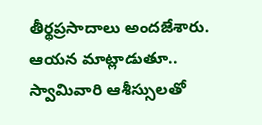తీర్థప్రసాదాలు అందజేశారు. ఆయన మాట్లాడుతూ.. స్వామివారి ఆశీస్సులతో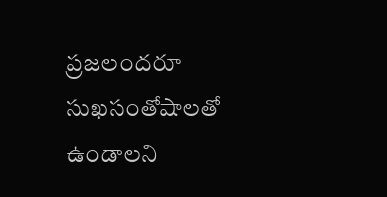ప్రజలందరూ సుఖసంతోషాలతో ఉండాలని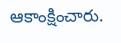ఆకాంక్షించారు.